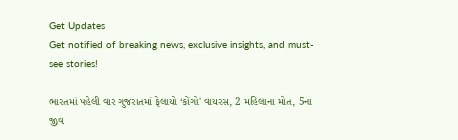Get Updates
Get notified of breaking news, exclusive insights, and must-see stories!

ભારતમાં પહેલી વાર ગુજરાતમાં ફેલાયો ‘કોંગો' વાયરસ, 2 મહિલાના મોત, 5ના જીવ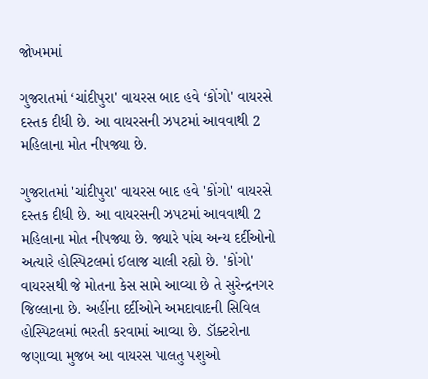જોખમમાં

ગુજરાતમાં ‘ચાંદીપુરા' વાયરસ બાદ હવે ‘કોંગો' વાયરસે દસ્તક દીધી છે. આ વાયરસની ઝપટમાં આવવાથી 2 મહિલાના મોત નીપજ્યા છે.

ગુજરાતમાં 'ચાંદીપુરા' વાયરસ બાદ હવે 'કોંગો' વાયરસે દસ્તક દીધી છે. આ વાયરસની ઝપટમાં આવવાથી 2 મહિલાના મોત નીપજ્યા છે. જ્યારે પાંચ અન્ય દર્દીઓનો અત્યારે હોસ્પિટલમાં ઈલાજ ચાલી રહ્યો છે. 'કોંગો' વાયરસથી જે મોતના કેસ સામે આવ્યા છે તે સુરેન્દ્રનગર જિલ્લાના છે. અહીંના દર્દીઓને અમદાવાદની સિવિલ હોસ્પિટલમાં ભરતી કરવામાં આવ્યા છે. ડૉક્ટરોના જણાવ્યા મુજબ આ વાયરસ પાલતુ પશુઓ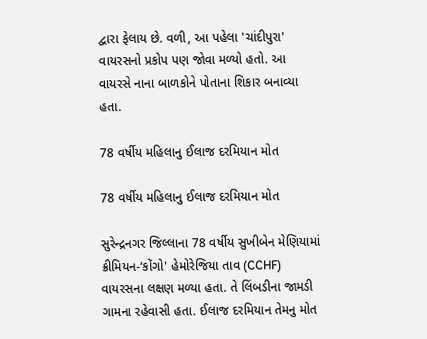દ્વારા ફેલાય છે. વળી, આ પહેલા 'ચાંદીપુરા' વાયરસનો પ્રકોપ પણ જોવા મળ્યો હતો. આ વાયરસે નાના બાળકોને પોતાના શિકાર બનાવ્યા હતા.

78 વર્ષીય મહિલાનુ ઈલાજ દરમિયાન મોત

78 વર્ષીય મહિલાનુ ઈલાજ દરમિયાન મોત

સુરેન્દ્રનગર જિલ્લાના 78 વર્ષીય સુખીબેન મેણિયામાં ક્રીમિયન-‘કોંગો' હેમોરેજિયા તાવ (CCHF) વાયરસના લક્ષણ મળ્યા હતા. તે લિંબડીના જામડી ગામના રહેવાસી હતા. ઈલાજ દરમિયાન તેમનુ મોત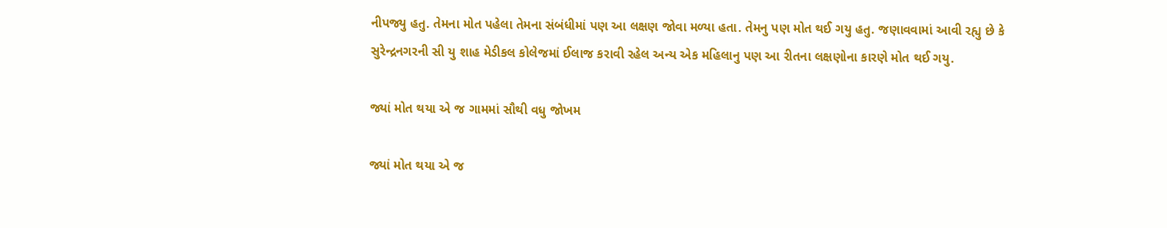નીપજ્યુ હતુ. તેમના મોત પહેલા તેમના સંબંધીમાં પણ આ લક્ષણ જોવા મળ્યા હતા. તેમનુ પણ મોત થઈ ગયુ હતુ. જણાવવામાં આવી રહ્યુ છે કે સુરેન્દ્રનગરની સી યુ શાહ મેડીકલ કોલેજમાં ઈલાજ કરાવી રહેલ અન્ય એક મહિલાનુ પણ આ રીતના લક્ષણોના કારણે મોત થઈ ગયુ.

જ્યાં મોત થયા એ જ ગામમાં સૌથી વધુ જોખમ

જ્યાં મોત થયા એ જ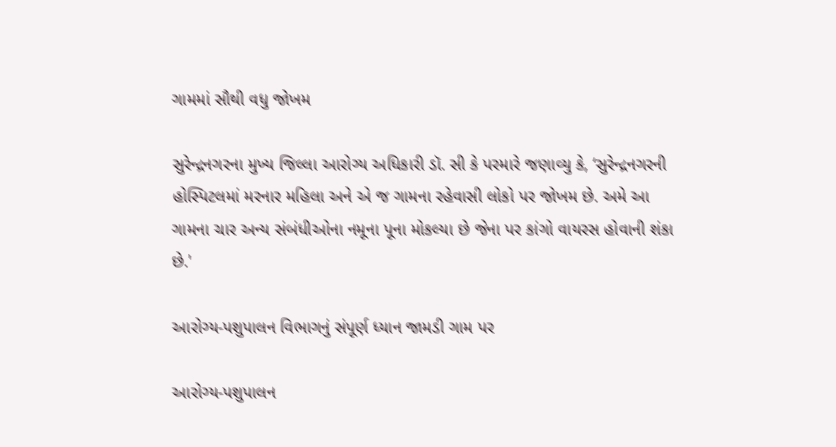ગામમાં સૌથી વધુ જોખમ

સુરેન્દ્રનગરના મુખ્ય જિલ્લા આરોગ્ય અધિકારી ડૉ. સી કે પરમારે જણાવ્યુ કે, ‘સુરેન્દ્રનગરની હોસ્પિટલમાં મરનાર મહિલા અને એ જ ગામના રહેવાસી લોકો પર જોખમ છે. અમે આ ગામના ચાર અન્ય સંબંધીઓના નમૂના પૂના મોકલ્યા છે જેના પર કાંગો વાયરસ હોવાની શંકા છે.'

આરોગ્ય-પશુપાલન વિભાગનું સંપૂર્ણ ધ્યાન જામડી ગામ પર

આરોગ્ય-પશુપાલન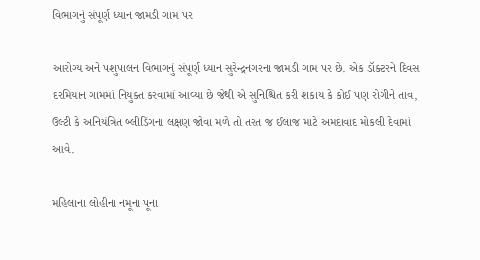વિભાગનું સંપૂર્ણ ધ્યાન જામડી ગામ પર

આરોગ્ય અને પશુપાલન વિભાગનું સંપૂર્ણ ધ્યાન સુરેન્દ્રનગરના જામડી ગામ પર છે. એક ડૉક્ટરને દિવસ દરમિયાન ગામમાં નિયુક્ત કરવામાં આવ્યા છે જેથી એ સુનિશ્ચિત કરી શકાય કે કોઈ પણ રોગીને તાવ, ઉલ્ટી કે અનિયંત્રિત બ્લીડિંગના લક્ષણ જોવા મળે તો તરત જ ઈલાજ માટે અમદાવાદ મોકલી દેવામાં આવે.

મહિલાના લોહીના નમૂના પૂના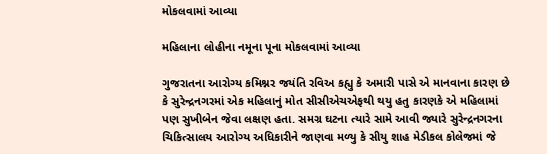મોકલવામાં આવ્યા

મહિલાના લોહીના નમૂના પૂના મોકલવામાં આવ્યા

ગુજરાતના આરોગ્ય કમિશ્નર જયંતિ રવિઅ કહ્યુ કે અમારી પાસે એ માનવાના કારણ છે કે સુરેન્દ્રનગરમાં એક મહિલાનું મોત સીસીએચએફથી થયુ હતુ કારણકે એ મહિલામાં પણ સુખીબેન જેવા લક્ષણ હતા. સમગ્ર ઘટના ત્યારે સામે આવી જ્યારે સુરેન્દ્રનગરના ચિકિત્સાલય આરોગ્ય અધિકારીને જાણવા મળ્યુ કે સીયુ શાહ મેડીકલ કોલેજમાં જે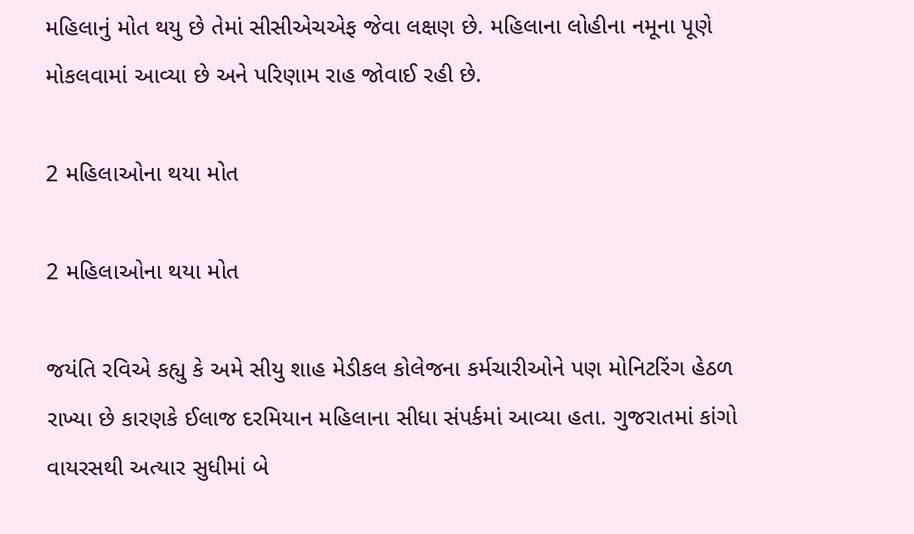મહિલાનું મોત થયુ છે તેમાં સીસીએચએફ જેવા લક્ષણ છે. મહિલાના લોહીના નમૂના પૂણે મોકલવામાં આવ્યા છે અને પરિણામ રાહ જોવાઈ રહી છે.

2 મહિલાઓના થયા મોત

2 મહિલાઓના થયા મોત

જયંતિ રવિએ કહ્યુ કે અમે સીયુ શાહ મેડીકલ કોલેજના કર્મચારીઓને પણ મોનિટરિંગ હેઠળ રાખ્યા છે કારણકે ઈલાજ દરમિયાન મહિલાના સીધા સંપર્કમાં આવ્યા હતા. ગુજરાતમાં કાંગો વાયરસથી અત્યાર સુધીમાં બે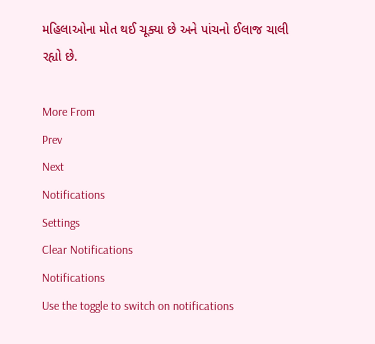મહિલાઓના મોત થઈ ચૂક્યા છે અને પાંચનો ઈલાજ ચાલી રહ્યો છે.

More From
Prev
Next
Notifications
Settings
Clear Notifications
Notifications
Use the toggle to switch on notifications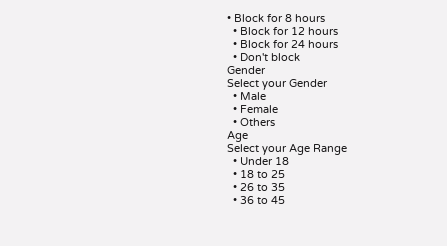• Block for 8 hours
  • Block for 12 hours
  • Block for 24 hours
  • Don't block
Gender
Select your Gender
  • Male
  • Female
  • Others
Age
Select your Age Range
  • Under 18
  • 18 to 25
  • 26 to 35
  • 36 to 45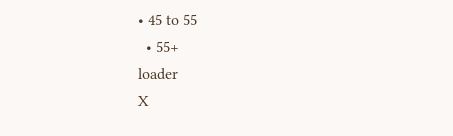• 45 to 55
  • 55+
loader
X